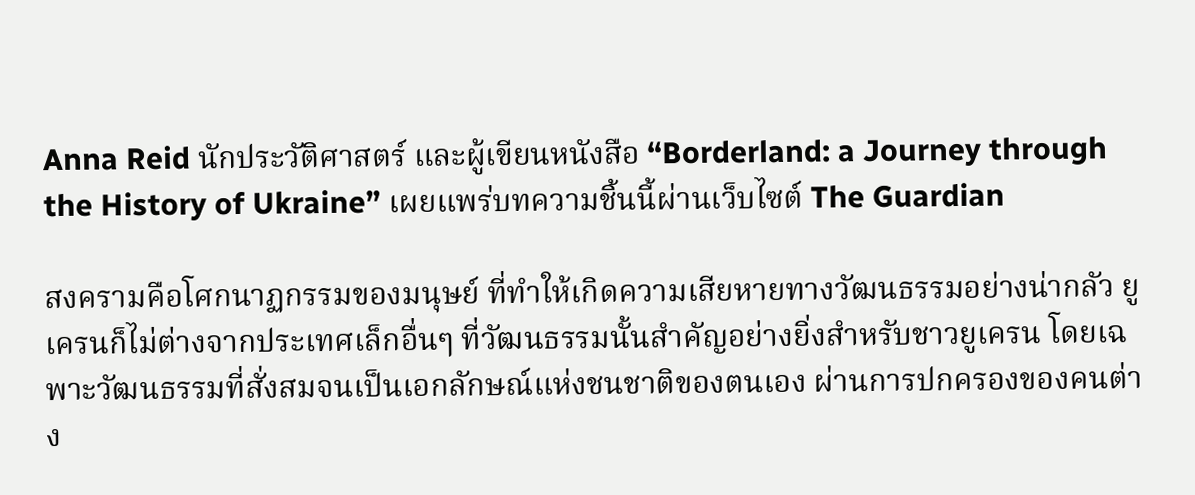Anna Reid นักประวัติศาสตร์ และผู้เขียนหนังสือ “Borderland: a Journey through the History of Ukraine” เผยแพร่บทความชิ้นนี้ผ่านเว็บไซต์ The Guardian

สงครามคือโศกนาฏกรรมของมนุษย์ ที่ทำให้เกิดความเสียหายทางวัฒนธรรมอย่างน่ากลัว ยูเครนก็ไม่ต่างจากประเทศเล็กอื่นๆ ที่วัฒนธรรมนั้นสำคัญอย่างยิ่งสำหรับชาวยูเครน โดยเฉพาะวัฒนธรรมที่สั่งสมจนเป็นเอกลักษณ์แห่งชนชาติของตนเอง ผ่านการปกครองของคนต่าง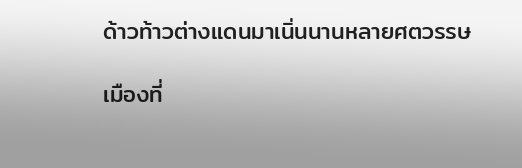ด้าวท้าวต่างแดนมาเนิ่นนานหลายศตวรรษ

เมืองที่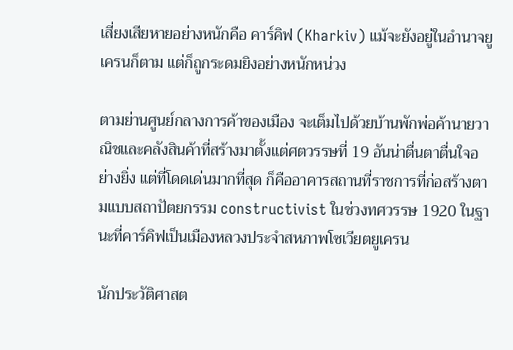เสี่ยงเสียหายอย่างหนักคือ คาร์คิฟ (Kharkiv) แม้จะยังอยู่ในอำนาจยูเครนก็ตาม แต่ก็ถูกระดมยิงอย่างหนักหน่วง

ตามย่านศูนย์กลางการค้าของเมือง จะเต็มไปด้วยบ้านพักพ่อค้านายวาณิชและคลังสินค้าที่สร้างมาตั้งแต่ศตวรรษที่ 19 อันน่าตื่นตาตื่นใจอย่างยิ่ง แต่ที่โดดเด่นมากที่สุด ก็คืออาคารสถานที่ราชการที่ก่อสร้างตามแบบสถาปัตยกรรม constructivist ในช่วงทศวรรษ 1920 ในฐานะที่คาร์คิฟเป็นเมืองหลวงประจำสหภาพโซเวียตยูเครน

นักประวัติศาสต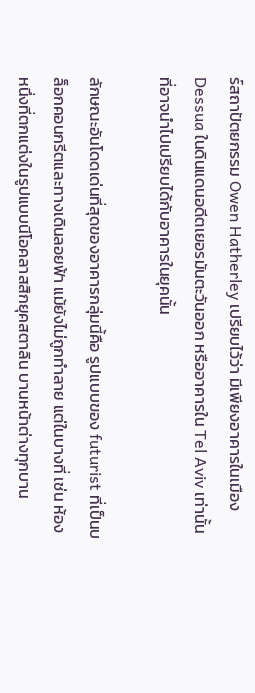ร์สถาปัตยกรรม Owen Hatherley เปรียบไว้ว่า มีเพียงอาคารในเมือง Dessua ในดินแดนอดีตเยอรมันตะวันออก หรืออาคารใน Tel Aviv เท่านั้น ที่อาจนำไปเปรียบได้กับอาคารในยุคนั้น

ลักษณะอันโดดเด่นที่สุดของอาคารกลุ่มนี้คือ รูปแบบของ futurist ที่เป็นบล็อกคอนกรีตและทางเดินลอยฟ้า แม้ยังไม่ถูกทำลาย แต่ในบางที่ เช่น ห้องหนึ่งที่ตกแต่งในรูปแบบนีโอคลาสสิกยุคสตาลิน บานหน้าต่างทุกบาน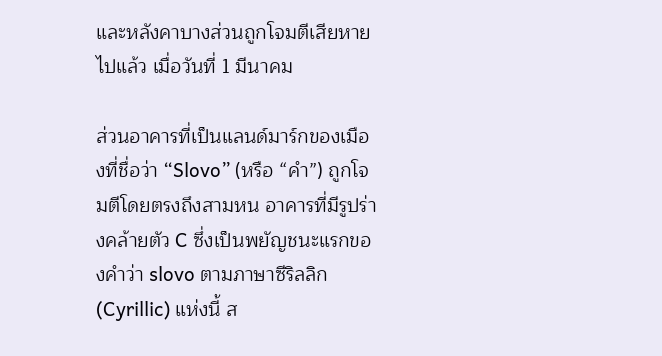และหลังคาบางส่วนถูกโจมตีเสียหายไปแล้ว เมื่อวันที่ 1 มีนาคม

ส่วนอาคารที่เป็นแลนด์มาร์กของเมืองที่ชื่อว่า “Slovo” (หรือ “คำ”) ถูกโจมตีโดยตรงถึงสามหน อาคารที่มีรูปร่างคล้ายตัว C ซึ่งเป็นพยัญชนะแรกของคำว่า slovo ตามภาษาซีริลลิก (Cyrillic) แห่งนี้ ส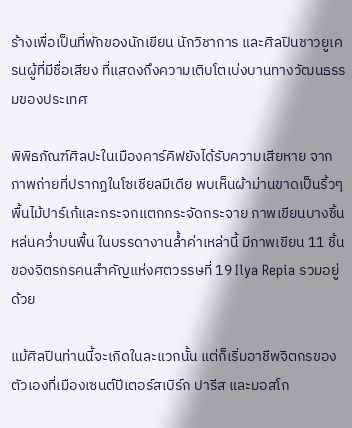ร้างเพื่อเป็นที่พักของนักเขียน นักวิชาการ และศิลปินชาวยูเครนผู้ที่มีชื่อเสียง ที่แสดงถึงความเติบโตเบ่งบานทางวัฒนธรรมของประเทศ

พิพิธภัณฑ์ศิลปะในเมืองคาร์คิฟยังได้รับความเสียหาย จากภาพถ่ายที่ปรากฏในโซเชียลมีเดีย พบเห็นผ้าม่านขาดเป็นริ้วๆ พื้นไม้ปาร์เก้และกระจกแตกกระจัดกระจาย ภาพเขียนบางชิ้นหล่นคว่ำบนพื้น ในบรรดางานล้ำค่าเหล่านี้ มีภาพเขียน 11 ชิ้น ของจิตรกรคนสำคัญแห่งศตวรรษที่ 19 Ilya Repia รวมอยู่ด้วย

แม้ศิลปินท่านนี้จะเกิดในละแวกนั้น แต่ก็เริ่มอาชีพจิตกรของตัวเองที่เมืองเซนต์ปีเตอร์สเบิร์ก ปารีส และมอสโก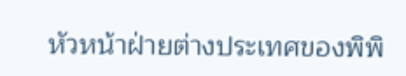หัวหน้าฝ่ายต่างประเทศของพิพิ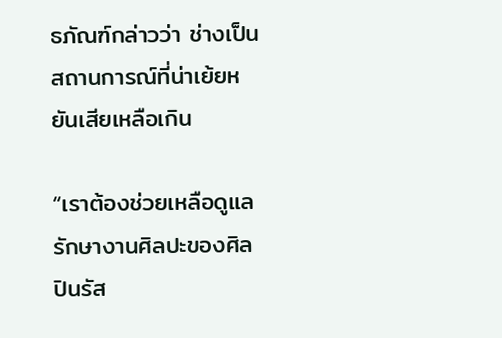ธภัณฑ์กล่าวว่า ช่างเป็นสถานการณ์ที่น่าเย้ยหยันเสียเหลือเกิน

“เราต้องช่วยเหลือดูแลรักษางานศิลปะของศิลปินรัส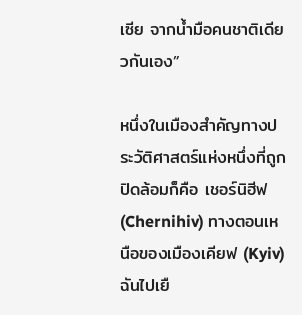เซีย จากน้ำมือคนชาติเดียวกันเอง”

หนึ่งในเมืองสำคัญทางประวัติศาสตร์แห่งหนึ่งที่ถูกปิดล้อมก็คือ เชอร์นิฮีฟ (Chernihiv) ทางตอนเหนือของเมืองเคียฟ (Kyiv) ฉันไปเยื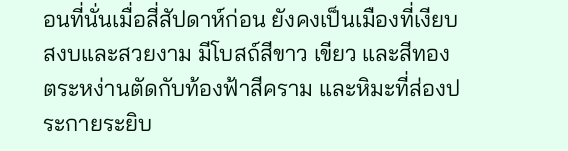อนที่นั่นเมื่อสี่สัปดาห์ก่อน ยังคงเป็นเมืองที่เงียบสงบและสวยงาม มีโบสถ์สีขาว เขียว และสีทอง ตระหง่านตัดกับท้องฟ้าสีคราม และหิมะที่ส่องประกายระยิบ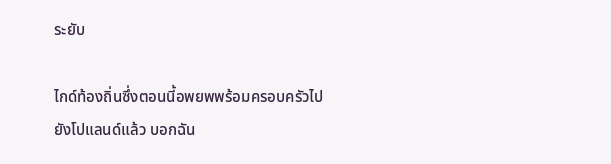ระยับ

ไกด์ท้องถิ่นซึ่งตอนนี้อพยพพร้อมครอบครัวไปยังโปแลนด์แล้ว บอกฉัน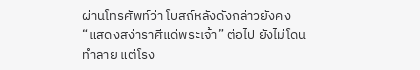ผ่านโทรศัพท์ว่า โบสถ์หลังดังกล่าวยังคง “แสดงสง่าราศีแด่พระเจ้า” ต่อไป ยังไม่โดนทำลาย แต่โรง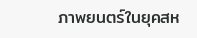ภาพยนตร์ในยุคสห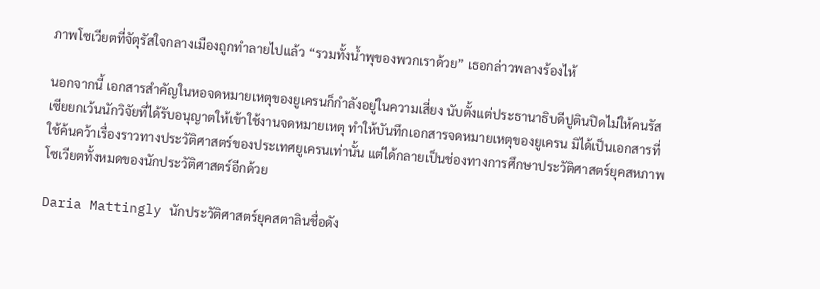ภาพโซเวียตที่จัตุรัสใจกลางเมืองถูกทำลายไปแล้ว “รวมทั้งน้ำพุของพวกเราด้วย” เธอกล่าวพลางร้องไห้

นอกจากนี้ เอกสารสำคัญในหอจดหมายเหตุของยูเครนก็กำลังอยู่ในความเสี่ยง นับตั้งแต่ประธานาธิบดีปูตินปิดไม่ให้คนรัสเซียยกเว้นนักวิจัยที่ได้รับอนุญาตให้เข้าใช้งานจดหมายเหตุ ทำให้บันทึกเอกสารจดหมายเหตุของยูเครน มิได้เป็นเอกสารที่ใช้ค้นคว้าเรื่องราวทางประวัติศาสตร์ของประเทศยูเครนเท่านั้น แต่ได้กลายเป็นช่องทางการศึกษาประวัติศาสตร์ยุคสหภาพโซเวียตทั้งหมดของนักประวัติศาสตร์อีกด้วย

Daria Mattingly นักประวัติศาสตร์ยุคสตาลินชื่อดัง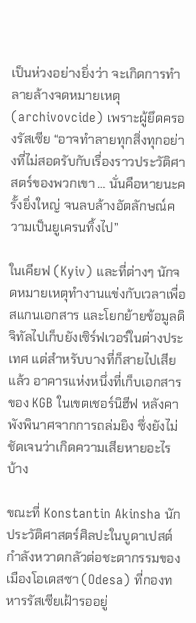เป็นห่วงอย่างยิ่งว่า จะเกิดการทำลายล้างจดหมายเหตุ (archivovcide) เพราะผู้ยึดครองรัสเซีย “อาจทำลายทุกสิ่งทุกอย่างที่ไม่สอดรับกับเรื่องราวประวัติศาสตร์ของพวกเขา … นั่นคือหายนะครั้งยิ่งใหญ่ จนลบล้างอัตลักษณ์ความเป็นยูเครนทิ้งไป”

ในเคียฟ (Kyiv) และที่ต่างๆ นักจดหมายเหตุทำงานแข่งกับเวลาเพื่อสแกนเอกสาร และโยกย้ายข้อมูลดิจิทัลไปเก็บยังเซิร์ฟเวอร์ในต่างประเทศ แต่สำหรับบางที่ก็สายไปเสียแล้ว อาคารแห่งหนึ่งที่เก็บเอกสารของ KGB ในเขตเชอร์นิฮีฟ หลังคาพังพินาศจากการถล่มยิง ซึ่งยังไม่ชัดเจนว่าเกิดความเสียหายอะไรบ้าง

ขณะที่ Konstantin Akinsha นักประวัติศาสตร์ศิลปะในบูดาเปสต์ กำลังหวาดกลัวต่อชะตากรรมของเมืองโอเดสซา (Odesa) ที่กองทหารรัสเซียเฝ้ารออยู่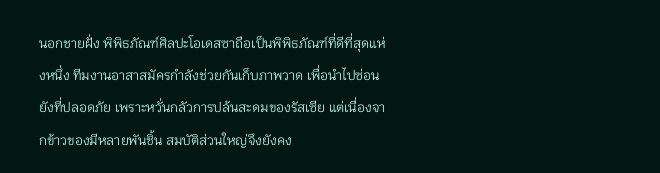นอกชายฝั่ง พิพิธภัณฑ์ศิลปะโอเดสซาถือเป็นพิพิธภัณฑ์ที่ดีที่สุดแห่งหนึ่ง ทีมงานอาสาสมัครกำลังช่วยกันเก็บภาพวาด เพื่อนำไปซ่อนยังที่ปลอดภัย เพราะหวั่นกลัวการปล้นสะดมของรัสเซีย แต่เนื่องจากข้าวของมีหลายพันชิ้น สมบัติส่วนใหญ่จึงยังคง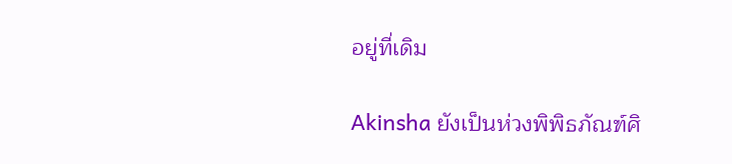อยู่ที่เดิม

Akinsha ยังเป็นห่วงพิพิธภัณฑ์ศิ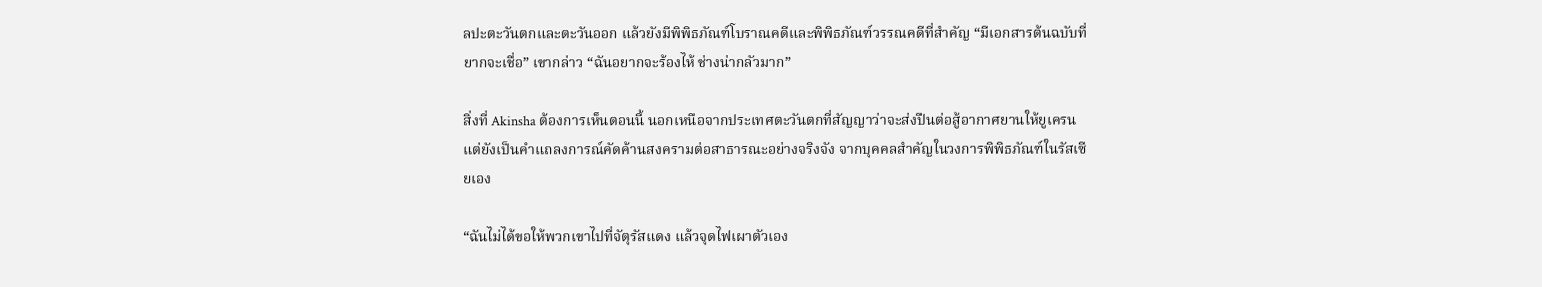ลปะตะวันตกและตะวันออก แล้วยังมีพิพิธภัณฑ์โบราณคดีและพิพิธภัณฑ์วรรณคดีที่สำคัญ “มีเอกสารต้นฉบับที่ยากจะเชื่อ” เขากล่าว “ฉันอยากจะร้องไห้ ช่างน่ากลัวมาก”

สิ่งที่ Akinsha ต้องการเห็นตอนนี้ นอกเหนือจากประเทศตะวันตกที่สัญญาว่าจะส่งปืนต่อสู้อากาศยานให้ยูเครน แต่ยังเป็นคำแถลงการณ์คัดค้านสงครามต่อสาธารณะอย่างจริงจัง จากบุคคลสำคัญในวงการพิพิธภัณฑ์ในรัสเซียเอง

“ฉันไม่ได้ขอให้พวกเขาไปที่จัตุรัสแดง แล้วจุดไฟเผาตัวเอง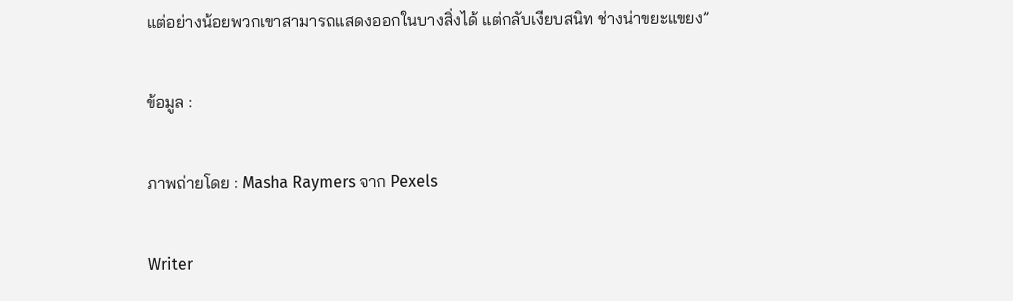แต่อย่างน้อยพวกเขาสามารถแสดงออกในบางสิ่งได้ แต่กลับเงียบสนิท ช่างน่าขยะแขยง”

ข้อมูล :

ภาพถ่ายโดย : Masha Raymers จาก Pexels

Writer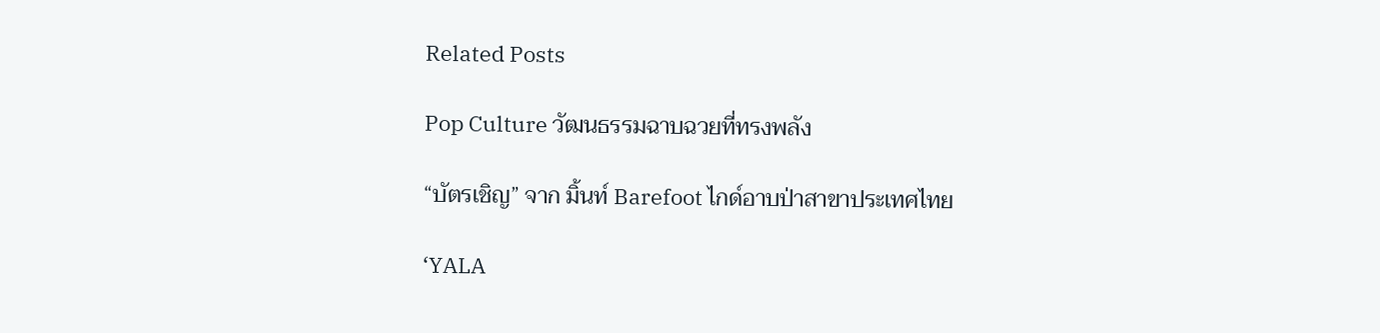Related Posts

Pop Culture วัฒนธรรมฉาบฉวยที่ทรงพลัง

“บัตรเชิญ” จาก มิ้นท์ Barefoot ไกด์อาบป่าสาขาประเทศไทย

‘YALA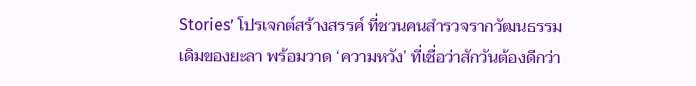Stories’ โปรเจกต์สร้างสรรค์ ที่ชวนคนสำรวจรากวัฒนธรรมเดิมของยะลา พร้อมวาด ‘ความหวัง’ ที่เชื่อว่าสักวันต้องดีกว่า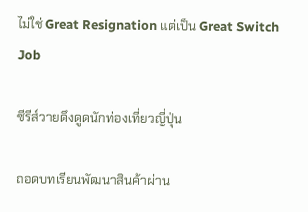ไม่ใช่ Great Resignation แต่เป็น Great Switch Job

ซีรีส์วายดึงดูดนักท่องเที่ยวญี่ปุ่น

ถอดบทเรียนพัฒนาสินค้าผ่าน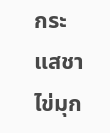กระแสชาไข่มุก